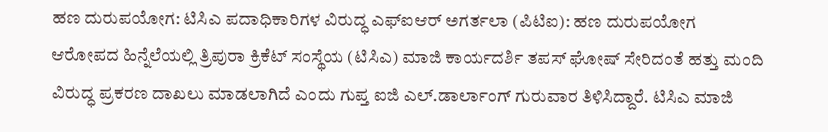ಹಣ ದುರುಪಯೋಗ: ಟಿಸಿಎ ಪದಾಧಿಕಾರಿಗಳ ವಿರುದ್ಧ ಎಫ್‌ಐಆರ್‌ ಅಗರ್ತಲಾ (ಪಿಟಿಐ): ಹಣ ದುರುಪಯೋಗ ಆರೋಪದ ಹಿನ್ನೆಲೆಯಲ್ಲಿ ತ್ರಿಪುರಾ ಕ್ರಿಕೆಟ್ ಸಂಸ್ಥೆಯ (ಟಿಸಿಎ) ಮಾಜಿ ಕಾರ್ಯದರ್ಶಿ ತಪಸ್ ಘೋಷ್ ಸೇರಿದಂತೆ ಹತ್ತು ಮಂದಿ ವಿರುದ್ಧ ಪ್ರಕರಣ ದಾಖಲು ಮಾಡಲಾಗಿದೆ ಎಂದು ಗುಪ್ತ ಐಜಿ ಎಲ್‌.ಡಾರ್ಲಾಂಗ್‌ ಗುರುವಾರ ತಿಳಿಸಿದ್ದಾರೆ. ಟಿಸಿಎ ಮಾಜಿ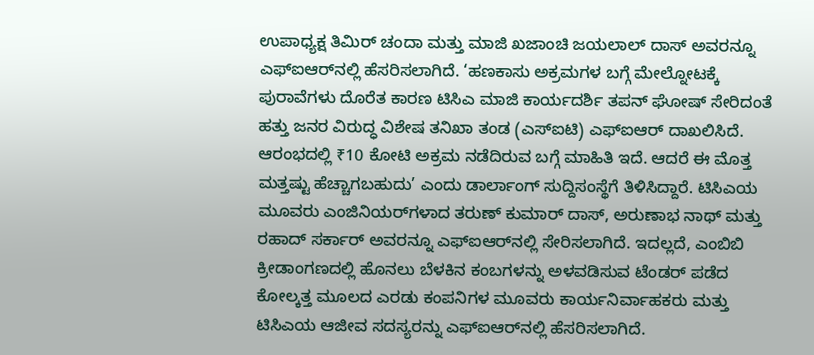ಉಪಾಧ್ಯಕ್ಷ ತಿಮಿರ್ ಚಂದಾ ಮತ್ತು ಮಾಜಿ ಖಜಾಂಚಿ ಜಯಲಾಲ್ ದಾಸ್ ಅವರನ್ನೂ ಎಫ್ಐಆರ್‌ನಲ್ಲಿ ಹೆಸರಿಸಲಾಗಿದೆ. ‘ಹಣಕಾಸು ಅಕ್ರಮಗಳ ಬಗ್ಗೆ ಮೇಲ್ನೋಟಕ್ಕೆ ಪುರಾವೆಗಳು ದೊರೆತ ಕಾರಣ ಟಿಸಿಎ ಮಾಜಿ ಕಾರ್ಯದರ್ಶಿ ತಪನ್ ಘೋಷ್ ಸೇರಿದಂತೆ ಹತ್ತು ಜನರ ವಿರುದ್ಧ ವಿಶೇಷ ತನಿಖಾ ತಂಡ (ಎಸ್ಐಟಿ) ಎಫ್ಐಆರ್ ದಾಖಲಿಸಿದೆ. ಆರಂಭದಲ್ಲಿ ₹10 ಕೋಟಿ ಅಕ್ರಮ ನಡೆದಿರುವ ಬಗ್ಗೆ ಮಾಹಿತಿ ಇದೆ. ಆದರೆ ಈ ಮೊತ್ತ ಮತ್ತಷ್ಟು ಹೆಚ್ಚಾಗಬಹುದು’ ಎಂದು ಡಾರ್ಲಾಂಗ್ ಸುದ್ದಿಸಂಸ್ಥೆಗೆ ತಿಳಿಸಿದ್ದಾರೆ. ಟಿಸಿಎಯ ಮೂವರು ಎಂಜಿನಿಯರ್‌ಗಳಾದ ತರುಣ್ ಕುಮಾರ್ ದಾಸ್, ಅರುಣಾಭ ನಾಥ್ ಮತ್ತು ರಹಾದ್ ಸರ್ಕಾರ್ ಅವರನ್ನೂ ಎಫ್ಐಆರ್‌ನಲ್ಲಿ ಸೇರಿಸಲಾಗಿದೆ. ಇದಲ್ಲದೆ, ಎಂಬಿಬಿ ಕ್ರೀಡಾಂಗಣದಲ್ಲಿ ಹೊನಲು ಬೆಳಕಿನ ಕಂಬಗಳನ್ನು ಅಳವಡಿಸುವ ಟೆಂಡರ್ ಪಡೆದ ಕೋಲ್ಕತ್ತ ಮೂಲದ ಎರಡು ಕಂಪನಿಗಳ ಮೂವರು ಕಾರ್ಯನಿರ್ವಾಹಕರು ಮತ್ತು ಟಿಸಿಎಯ ಆಜೀವ ಸದಸ್ಯರನ್ನು ಎಫ್ಐಆರ್‌ನಲ್ಲಿ ಹೆಸರಿಸಲಾಗಿದೆ.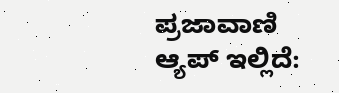ಪ್ರಜಾವಾಣಿ ಆ್ಯಪ್ ಇಲ್ಲಿದೆ: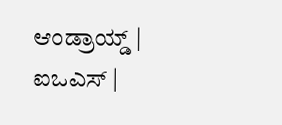ಆಂಡ್ರಾಯ್ಡ್ | ಐಒಎಸ್ |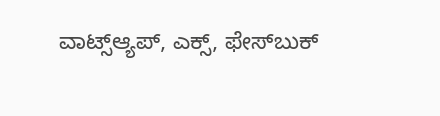ವಾಟ್ಸ್ಆ್ಯಪ್, ಎಕ್ಸ್, ಫೇಸ್‌ಬುಕ್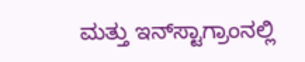ಮತ್ತು ಇನ್‌ಸ್ಟಾಗ್ರಾಂನಲ್ಲಿ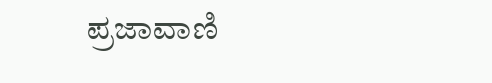ಪ್ರಜಾವಾಣಿ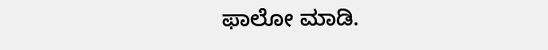ಫಾಲೋ ಮಾಡಿ.